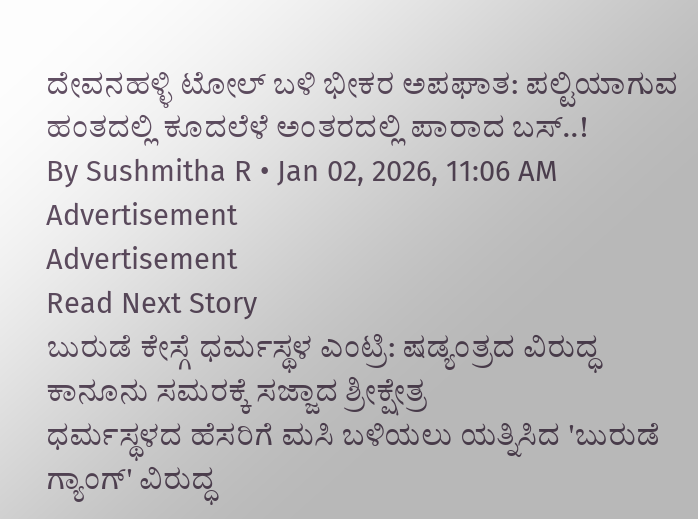ದೇವನಹಳ್ಳಿ ಟೋಲ್ ಬಳಿ ಭೀಕರ ಅಪಘಾತ: ಪಲ್ಟಿಯಾಗುವ ಹಂತದಲ್ಲಿ ಕೂದಲೆಳೆ ಅಂತರದಲ್ಲಿ ಪಾರಾದ ಬಸ್..!
By Sushmitha R • Jan 02, 2026, 11:06 AM
Advertisement
Advertisement
Read Next Story
ಬುರುಡೆ ಕೇಸ್ಗೆ ಧರ್ಮಸ್ಥಳ ಎಂಟ್ರಿ: ಷಡ್ಯಂತ್ರದ ವಿರುದ್ಧ ಕಾನೂನು ಸಮರಕ್ಕೆ ಸಜ್ಜಾದ ಶ್ರೀಕ್ಷೇತ್ರ
ಧರ್ಮಸ್ಥಳದ ಹೆಸರಿಗೆ ಮಸಿ ಬಳಿಯಲು ಯತ್ನಿಸಿದ 'ಬುರುಡೆ ಗ್ಯಾಂಗ್' ವಿರುದ್ಧ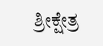ಶ್ರೀಕ್ಷೇತ್ರ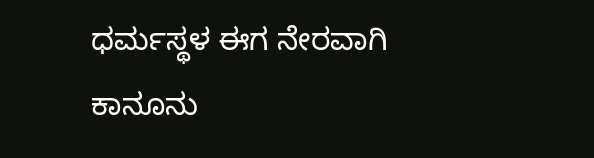ಧರ್ಮಸ್ಥಳ ಈಗ ನೇರವಾಗಿ ಕಾನೂನು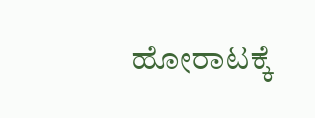ಹೋರಾಟಕ್ಕೆ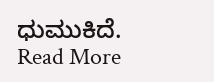ಧುಮುಕಿದೆ.
Read More